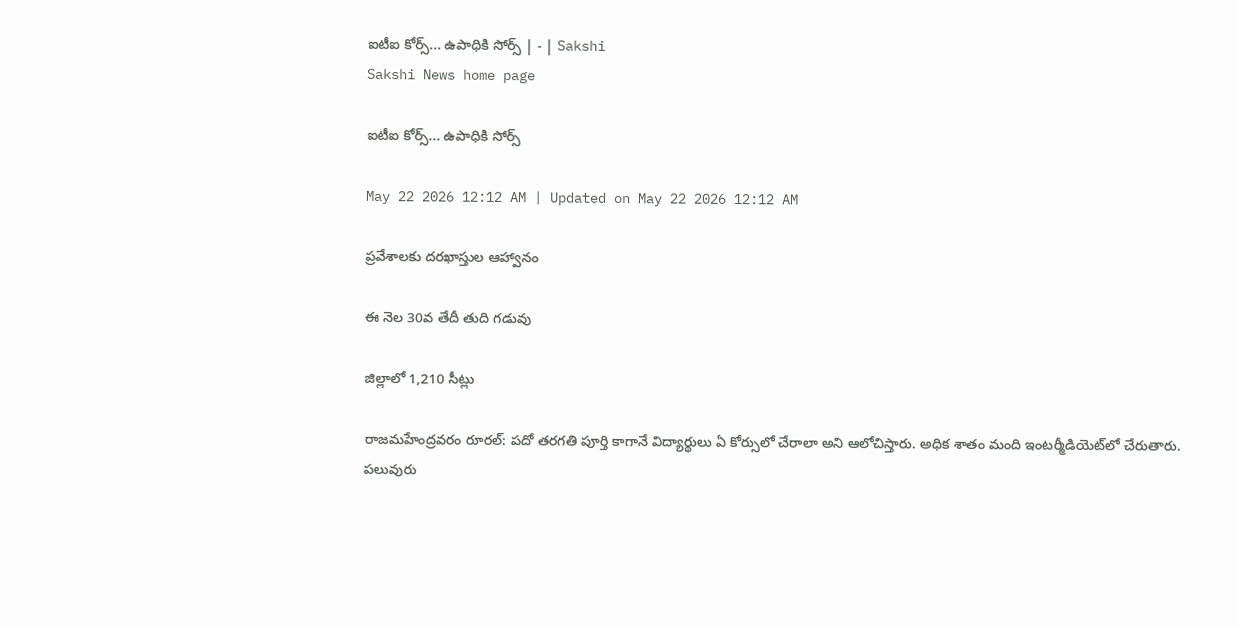ఐటీఐ కోర్స్‌... ఉపాధికి సోర్స్‌ | - | Sakshi
Sakshi News home page

ఐటీఐ కోర్స్‌... ఉపాధికి సోర్స్‌

May 22 2026 12:12 AM | Updated on May 22 2026 12:12 AM

ప్రవేశాలకు దరఖాస్తుల ఆహ్వానం

ఈ నెల 30వ తేదీ తుది గడువు

జిల్లాలో 1,210 సీట్లు

రాజమహేంద్రవరం రూరల్‌: పదో తరగతి పూర్తి కాగానే విద్యార్థులు ఏ కోర్సులో చేరాలా అని ఆలోచిస్తారు. అధిక శాతం మంది ఇంటర్మీడియెట్‌లో చేరుతారు. పలువురు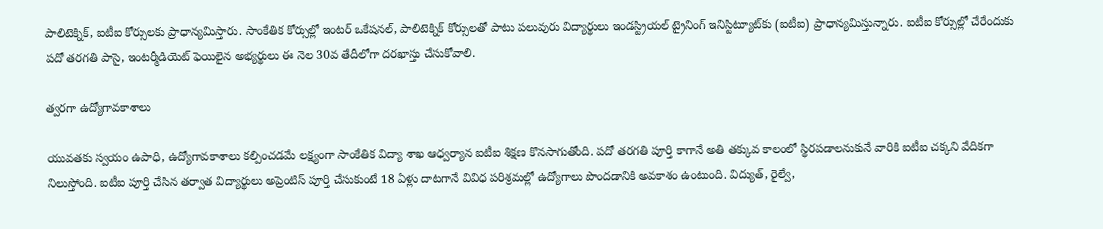పాలిటెక్నిక్‌, ఐటీఐ కోర్సులకు ప్రాధాన్యమిస్తారు. సాంకేతిక కోర్సుల్లో ఇంటర్‌ ఒకేషనల్‌, పాలిటెక్నిక్‌ కోర్సులతో పాటు పలువురు విద్యార్థులు ఇండస్ట్రియల్‌ ట్రైనింగ్‌ ఇనిస్టిట్యూట్‌కు (ఐటీఐ) ప్రాధాన్యమిస్తున్నారు. ఐటీఐ కోర్సుల్లో చేరేందుకు పదో తరగతి పాసై, ఇంటర్మీడియెట్‌ ఫెయిలైన అభ్యర్థులు ఈ నెల 30వ తేదీలోగా దరఖాస్తు చేసుకోవాలి.

త్వరగా ఉద్యోగావకాశాలు

యువతకు స్వయం ఉపాధి, ఉద్యోగావకాశాలు కల్పించడమే లక్ష్యంగా సాంకేతిక విద్యా శాఖ ఆధ్వర్యాన ఐటీఐ శిక్షణ కొనసాగుతోంది. పదో తరగతి పూర్తి కాగానే అతి తక్కువ కాలంలో స్థిరపడాలనుకునే వారికి ఐటీఐ చక్కని వేదికగా నిలుస్తోంది. ఐటీఐ పూర్తి చేసిన తర్వాత విద్యార్థులు అప్రెంటిస్‌ పూర్తి చేసుకుంటే 18 ఏళ్లు దాటగానే వివిధ పరిశ్రమల్లో ఉద్యోగాలు పొందడానికి అవకాశం ఉంటుంది. విద్యుత్‌, రైల్వే,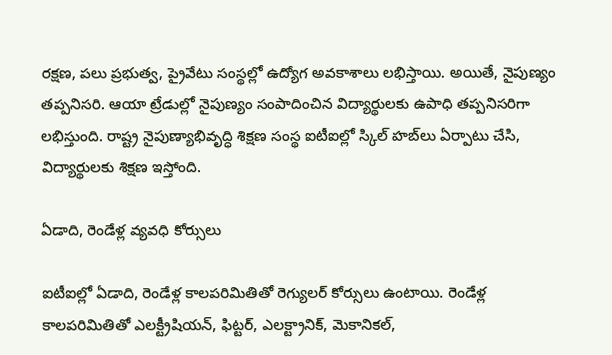రక్షణ, పలు ప్రభుత్వ, ప్రైవేటు సంస్థల్లో ఉద్యోగ అవకాశాలు లభిస్తాయి. అయితే, నైపుణ్యం తప్పనిసరి. ఆయా ట్రేడుల్లో నైపుణ్యం సంపాదించిన విద్యార్థులకు ఉపాధి తప్పనిసరిగా లభిస్తుంది. రాష్ట్ర నైపుణ్యాభివృద్ధి శిక్షణ సంస్థ ఐటీఐల్లో స్కిల్‌ హబ్‌లు ఏర్పాటు చేసి, విద్యార్థులకు శిక్షణ ఇస్తోంది.

ఏడాది, రెండేళ్ల వ్యవధి కోర్సులు

ఐటీఐల్లో ఏడాది, రెండేళ్ల కాలపరిమితితో రెగ్యులర్‌ కోర్సులు ఉంటాయి. రెండేళ్ల కాలపరిమితితో ఎలక్ట్రీషియన్‌, ఫిట్టర్‌, ఎలక్ట్రానిక్‌, మెకానికల్‌,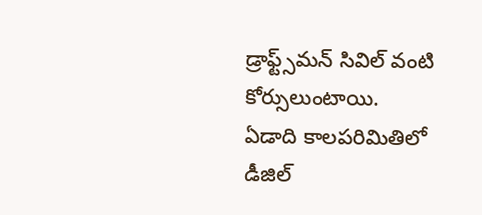డ్రాఫ్ట్స్‌మన్‌ సివిల్‌ వంటి కోర్సులుంటాయి. ఏడాది కాలపరిమితిలో డీజిల్‌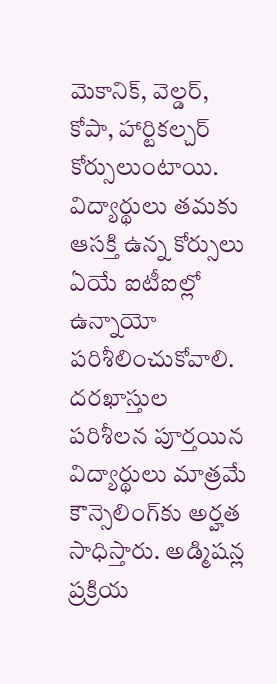మెకానిక్‌, వెల్డర్‌, కోపా, హార్టికల్చర్‌ కోర్సులుంటాయి. విద్యార్థులు తమకు ఆసక్తి ఉన్న కోర్సులు ఏయే ఐటీఐల్లో ఉన్నాయో పరిశీలించుకోవాలి. దరఖాస్తుల పరిశీలన పూర్తయిన విద్యార్థులు మాత్రమే కౌన్సెలింగ్‌కు అర్హత సాధిస్తారు. అడ్మిషన్ల ప్రక్రియ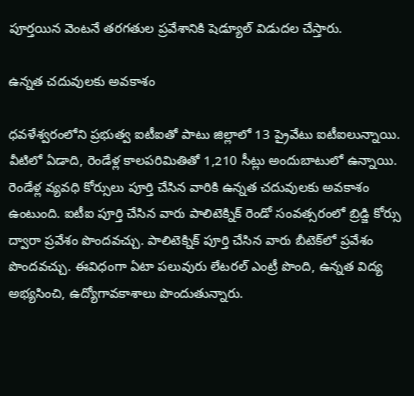పూర్తయిన వెంటనే తరగతుల ప్రవేశానికి షెడ్యూల్‌ విడుదల చేస్తారు.

ఉన్నత చదువులకు అవకాశం

ధవళేశ్వరంలోని ప్రభుత్వ ఐటీఐతో పాటు జిల్లాలో 13 ప్రైవేటు ఐటీఐలున్నాయి. వీటిలో ఏడాది, రెండేళ్ల కాలపరిమితితో 1,210 సీట్లు అందుబాటులో ఉన్నాయి. రెండేళ్ల వ్యవధి కోర్సులు పూర్తి చేసిన వారికి ఉన్నత చదువులకు అవకాశం ఉంటుంది. ఐటీఐ పూర్తి చేసిన వారు పాలిటెక్నిక్‌ రెండో సంవత్సరంలో బ్రిడ్జి కోర్సు ద్వారా ప్రవేశం పొందవచ్చు. పాలిటెక్నిక్‌ పూర్తి చేసిన వారు బీటెక్‌లో ప్రవేశం పొందవచ్చు. ఈవిధంగా ఏటా పలువురు లేటరల్‌ ఎంట్రీ పొంది, ఉన్నత విద్య అభ్యసించి, ఉద్యోగావకాశాలు పొందుతున్నారు.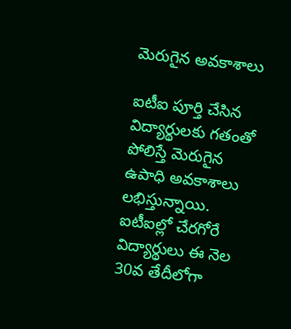మెరుగైన అవకాశాలు

ఐటీఐ పూర్తి చేసిన విద్యార్థులకు గతంతో పోలిస్తే మెరుగైన ఉపాధి అవకాశాలు లభిస్తున్నాయి. ఐటీఐల్లో చేరగోరే విద్యార్థులు ఈ నెల 30వ తేదీలోగా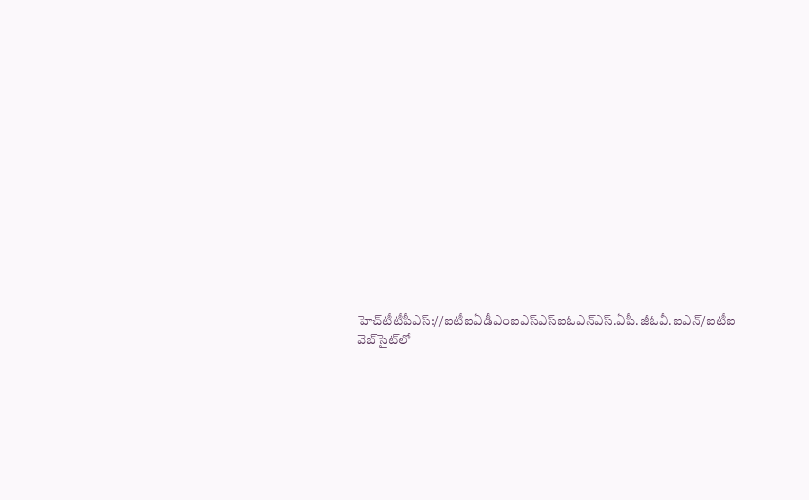హెచ్‌టీటీపీఎస్‌://ఐటీఐఏడీఎంఐఎస్‌ఎస్‌ఐఓఎన్‌ఎస్‌.ఏపీ.జీఓవీ.ఐఎన్‌/ఐటీఐ వెబ్‌సైట్‌లో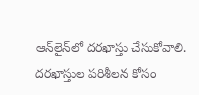ఆన్‌లైన్‌లో దరఖాస్తు చేసుకోవాలి. దరఖాస్తుల పరిశీలన కోసం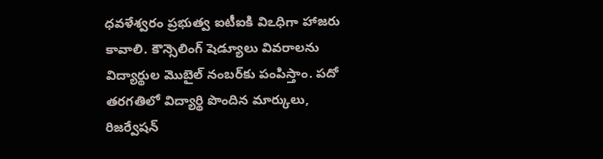ధవళేశ్వరం ప్రభుత్వ ఐటీఐకి విఽధిగా హాజరు కావాలి. కౌన్సెలింగ్‌ షెడ్యూలు వివరాలను విద్యార్థుల మొబైల్‌ నంబర్‌కు పంపిస్తాం. పదో తరగతిలో విద్యార్థి పొందిన మార్కులు, రిజర్వేషన్‌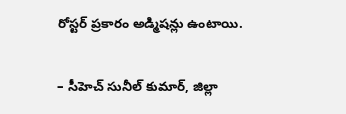రోస్టర్‌ ప్రకారం అడ్మిషన్లు ఉంటాయి.

– సీహెచ్‌ సునీల్‌ కుమార్‌, జిల్లా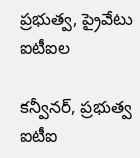ప్రభుత్వ, ప్రైవేటు ఐటీఐల

కన్వీనర్‌, ప్రభుత్వ ఐటీఐ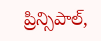ప్రిన్సిపాల్‌,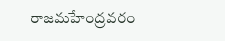రాజమహేంద్రవరం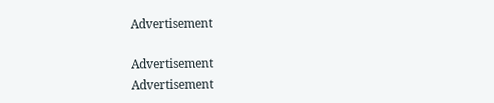Advertisement

Advertisement
Advertisement